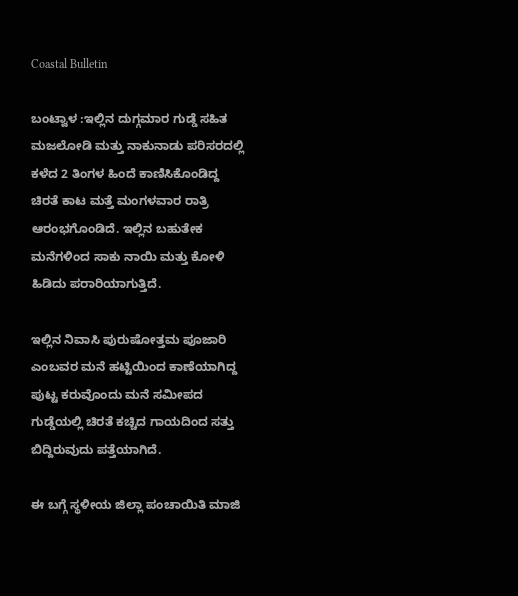Coastal Bulletin

ಬಂಟ್ವಾಳ :ಇಲ್ಲಿನ ದುಗ್ಗಮಾರ ಗುಡ್ಡೆ ಸಹಿತ ಮಜಲೋಡಿ ಮತ್ತು ನಾಕುನಾಡು ಪರಿಸರದಲ್ಲಿ ಕಳೆದ 2 ತಿಂಗಳ ಹಿಂದೆ ಕಾಣಿಸಿಕೊಂಡಿದ್ದ ಚಿರತೆ ಕಾಟ ಮತ್ತೆ ಮಂಗಳವಾರ ರಾತ್ರಿ ಆರಂಭಗೊಂಡಿದೆ. ಇಲ್ಲಿನ ಬಹುತೇಕ ಮನೆಗಳಿಂದ ಸಾಕು ನಾಯಿ ಮತ್ತು ಕೋಳಿ ಹಿಡಿದು ಪರಾರಿಯಾಗುತ್ತಿದೆ.

ಇಲ್ಲಿನ ನಿವಾಸಿ ಪುರುಷೋತ್ತಮ ಪೂಜಾರಿ ಎಂಬವರ ಮನೆ ಹಟ್ಟಿಯಿಂದ ಕಾಣೆಯಾಗಿದ್ದ ಪುಟ್ಟ ಕರುವೊಂದು ಮನೆ ಸಮೀಪದ ಗುಡ್ಡೆಯಲ್ಲಿ ಚಿರತೆ ಕಚ್ಚಿದ ಗಾಯದಿಂದ ಸತ್ತು ಬಿದ್ದಿರುವುದು ಪತ್ತೆಯಾಗಿದೆ.

ಈ ಬಗ್ಗೆ ಸ್ಥಳೀಯ ಜಿಲ್ಲಾ ಪಂಚಾಯಿತಿ ಮಾಜಿ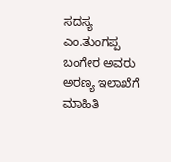ಸದಸ್ಯ ಎಂ.ತುಂಗಪ್ಪ ಬಂಗೇರ ಅವರು ಅರಣ್ಯ ಇಲಾಖೆಗೆ ಮಾಹಿತಿ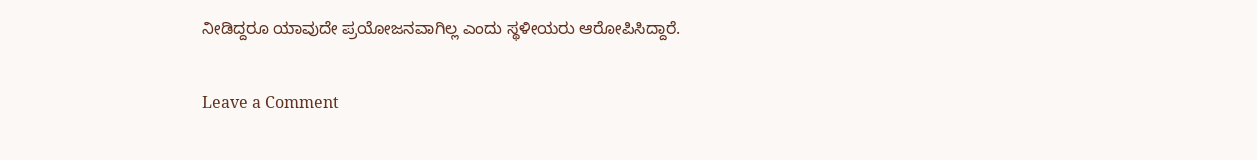ನೀಡಿದ್ದರೂ ಯಾವುದೇ ಪ್ರಯೋಜನವಾಗಿಲ್ಲ ಎಂದು ಸ್ಥಳೀಯರು ಆರೋಪಿಸಿದ್ದಾರೆ.

Leave a Comment